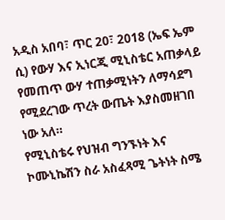አዲስ አበባ፣ ጥር 20፣ 2018 (ኤፍ ኤም ሲ) የውሃ እና ኢነርጂ ሚኒስቴር አጠቃላይ የመጠጥ ውሃ ተጠቃሚነትን ለማሳደግ የሚደረገው ጥረት ውጤት እያስመዘገበ ነው አለ።
የሚኒስቴሩ የህዝብ ግንኙነት እና ኮሙኒኬሽን ስራ አስፈጻሚ ጌትነት ስሜ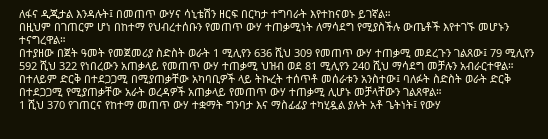ለፋና ዲጂታል እንዳሉት፤ በመጠጥ ውሃና ሳኒቴሽን ዘርፍ በርካታ ተግባራት እየተከናወኑ ይገኛል።
በዚህም በገጠርም ሆነ በከተማ የህብረተሰቡን የመጠጥ ውሃ ተጠቃሚነት ለማሳደግ የሚያስችሉ ውጤቶች እየተገኙ መሆኑን ተናግረዋል።
በተያዘው በጀት ዓመት የመጀመሪያ ስድስት ወራት 1 ሚሊየን 636 ሺህ 309 የመጠጥ ውሃ ተጠቃሚ መደረጉን ገልጸው፤ 79 ሚሊየን 592 ሺህ 322 የነበረውን አጠቃላይ የመጠጥ ውሃ ተጠቃሚ ህዝብ ወደ 81 ሚሊየን 240 ሺህ ማሳደግ መቻሉን አብራርተዋል።
በተለይም ድርቅ በተደጋጋሚ በሚያጠቃቸው አካባቢዎች ላይ ትኩረት ተሰጥቶ መሰራቱን አንስተው፤ ባለፉት ስድስት ወራት ድርቅ በተደጋጋሚ የሚያጠቃቸው አራት ወረዳዎች አጠቃላይ የመጠጥ ውሃ ተጠቃሚ ሊሆኑ መቻላቸውን ገልጸዋል።
1 ሺህ 370 የገጠርና የከተማ መጠጥ ውሃ ተቋማት ግንባታ እና ማስፊፊያ ተካሂዷል ያሉት አቶ ጌትነት፤ የውሃ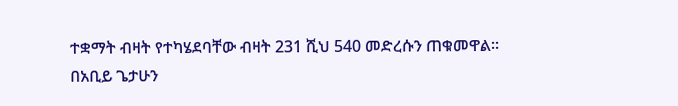ተቋማት ብዛት የተካሄደባቸው ብዛት 231 ሺህ 540 መድረሱን ጠቁመዋል።
በአቢይ ጌታሁን